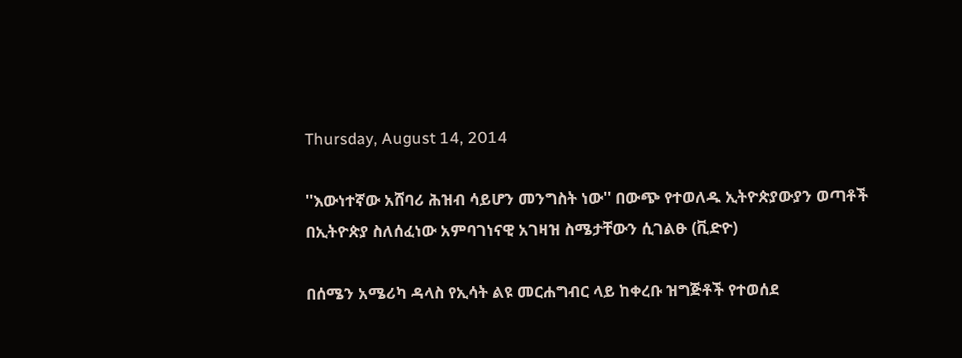Thursday, August 14, 2014

''እውነተኛው አሸባሪ ሕዝብ ሳይሆን መንግስት ነው'' በውጭ የተወለዱ ኢትዮጵያውያን ወጣቶች በኢትዮጵያ ስለሰፈነው አምባገነናዊ አገዛዝ ስሜታቸውን ሲገልፁ (ቪድዮ)

በሰሜን አሜሪካ ዳላስ የኢሳት ልዩ መርሐግብር ላይ ከቀረቡ ዝግጅቶች የተወሰደ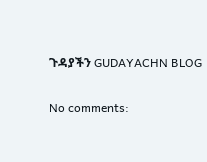ጉዳያችን GUDAYACHN BLOG

No comments: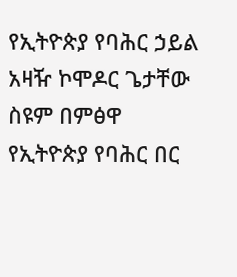የኢትዮጵያ የባሕር ኃይል አዛዥ ኮሞዶር ጌታቸው ስዩም በምፅዋ የኢትዮጵያ የባሕር በር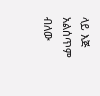ላይ እጅ አልሰጥም ብለው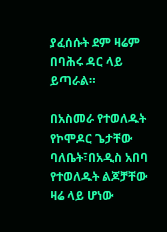ያፈሰሱት ደም ዛሬም በባሕሩ ዳር ላይ ይጣራል።

በአስመራ የተወለዱት የኮሞዶር ጌታቸው ባለቤት፣በአዲስ አበባ የተወለዱት ልጆቻቸው ዛሬ ላይ ሆነው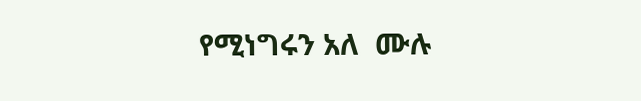የሚነግሩን አለ  ሙሉ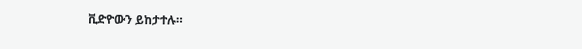ቪድዮውን ይከታተሉ።